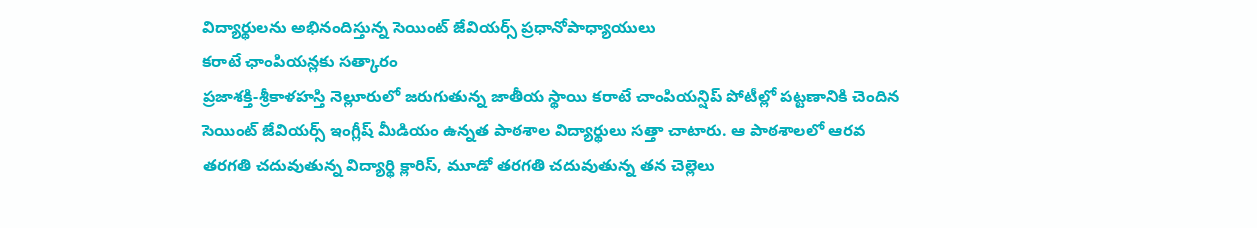విద్యార్థులను అభినందిస్తున్న సెయింట్ జేవియర్స్ ప్రధానోపాధ్యాయులు
కరాటే ఛాంపియన్లకు సత్కారం
ప్రజాశక్తి-శ్రీకాళహస్తి నెల్లూరులో జరుగుతున్న జాతీయ స్థాయి కరాటే చాంపియన్షిప్ పోటీల్లో పట్టణానికి చెందిన సెయింట్ జేవియర్స్ ఇంగ్లీష్ మీడియం ఉన్నత పాఠశాల విద్యార్థులు సత్తా చాటారు. ఆ పాఠశాలలో ఆరవ తరగతి చదువుతున్న విద్యార్థి క్లారిస్, మూడో తరగతి చదువుతున్న తన చెల్లెలు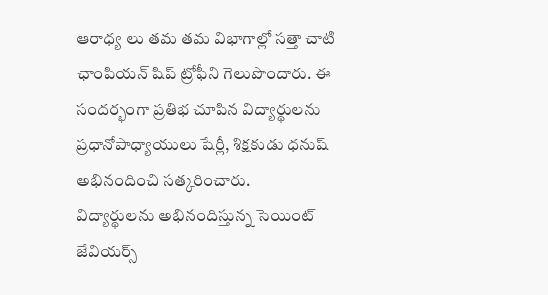ఆరాధ్య లు తమ తమ విభాగాల్లో సత్తా చాటి ఛాంపియన్ షిప్ ట్రోఫీని గెలుపొందారు. ఈ సందర్భంగా ప్రతిభ చూపిన విద్యార్థులను ప్రధానోపాధ్యాయులు షేర్లీ, శిక్షకుడు ధనుష్ అభినందించి సత్కరించారు.
విద్యార్థులను అభినందిస్తున్న సెయింట్ జేవియర్స్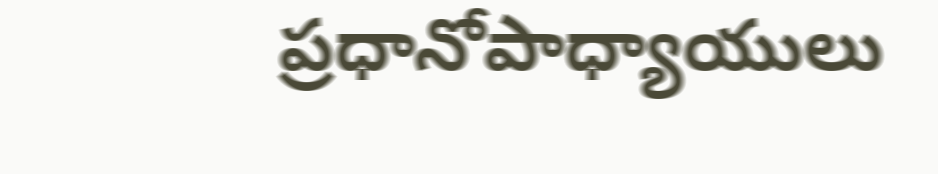ప్రధానోపాధ్యాయులు